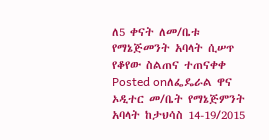ለ5 ቀናት ለመ/ቤቱ የማኔጅመንት አባላት ሲሠጥ የቆየው ስልጠና ተጠናቀቀ
Posted onለፌዴራል ዋና ኦዲተር መ/ቤት የማኔጅምንት አባላት ከታህሳስ 14-19/2015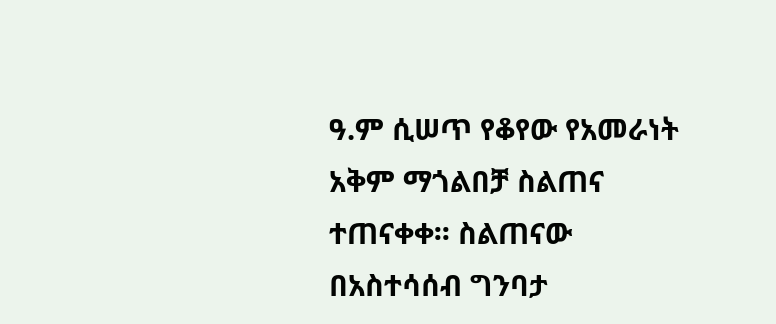ዓ.ም ሲሠጥ የቆየው የአመራነት አቅም ማጎልበቻ ስልጠና ተጠናቀቀ፡፡ ስልጠናው በአስተሳሰብ ግንባታ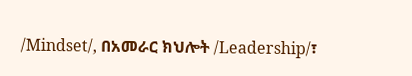/Mindset/, በአመራር ክህሎት /Leadership/፣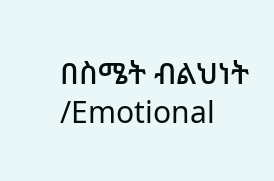በስሜት ብልህነት /Emotional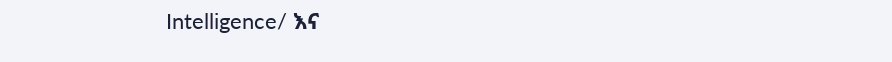Intelligence/ እና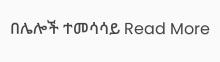በሌሎች ተመሳሳይ Read More